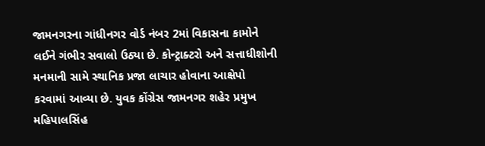જામનગરના ગાંધીનગર વોર્ડ નંબર 2માં વિકાસના કામોને લઈને ગંભીર સવાલો ઉઠ્યા છે. કોન્ટ્રાક્ટરો અને સત્તાધીશોની મનમાની સામે સ્થાનિક પ્રજા લાચાર હોવાના આક્ષેપો કરવામાં આવ્યા છે. યુવક કોંગ્રેસ જામનગર શહેર પ્રમુખ મહિપાલસિંહ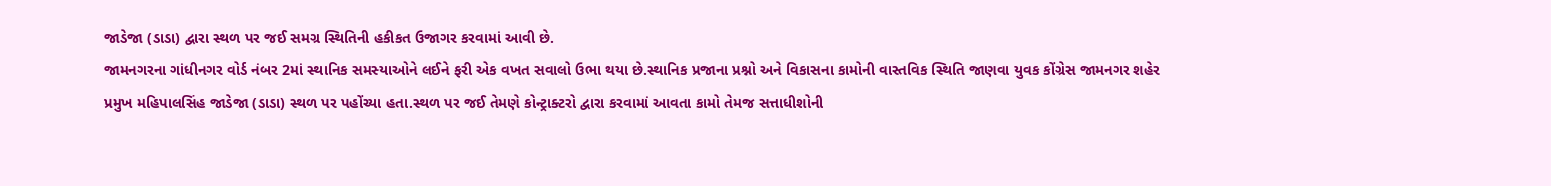જાડેજા (ડાડા) દ્વારા સ્થળ પર જઈ સમગ્ર સ્થિતિની હકીકત ઉજાગર કરવામાં આવી છે.
જામનગરના ગાંધીનગર વોર્ડ નંબર 2માં સ્થાનિક સમસ્યાઓને લઈને ફરી એક વખત સવાલો ઉભા થયા છે.સ્થાનિક પ્રજાના પ્રશ્નો અને વિકાસના કામોની વાસ્તવિક સ્થિતિ જાણવા યુવક કોંગ્રેસ જામનગર શહેર પ્રમુખ મહિપાલસિંહ જાડેજા (ડાડા) સ્થળ પર પહોંચ્યા હતા.સ્થળ પર જઈ તેમણે કોન્ટ્રાક્ટરો દ્વારા કરવામાં આવતા કામો તેમજ સત્તાધીશોની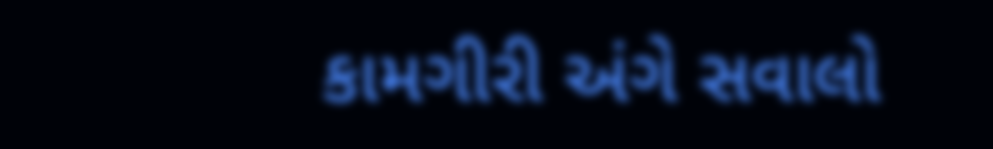કામગીરી અંગે સવાલો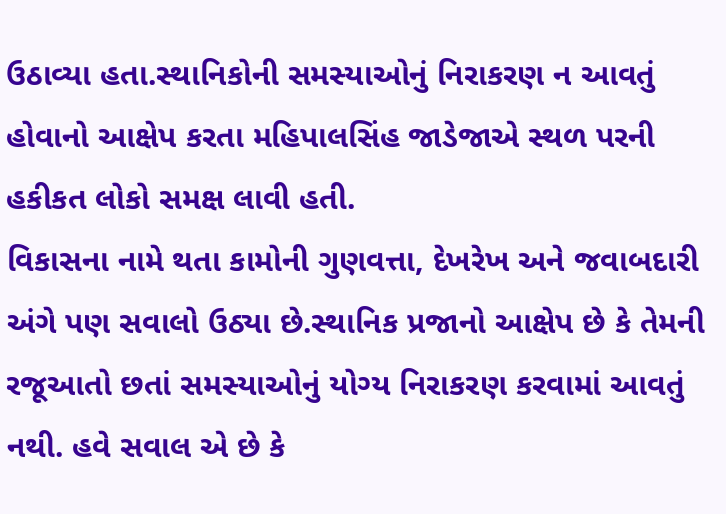ઉઠાવ્યા હતા.સ્થાનિકોની સમસ્યાઓનું નિરાકરણ ન આવતું હોવાનો આક્ષેપ કરતા મહિપાલસિંહ જાડેજાએ સ્થળ પરની હકીકત લોકો સમક્ષ લાવી હતી.
વિકાસના નામે થતા કામોની ગુણવત્તા, દેખરેખ અને જવાબદારી અંગે પણ સવાલો ઉઠ્યા છે.સ્થાનિક પ્રજાનો આક્ષેપ છે કે તેમની રજૂઆતો છતાં સમસ્યાઓનું યોગ્ય નિરાકરણ કરવામાં આવતું નથી. હવે સવાલ એ છે કે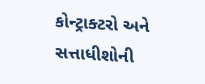કોન્ટ્રાક્ટરો અને સત્તાધીશોની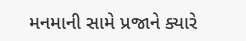મનમાની સામે પ્રજાને ક્યારે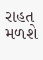રાહત મળશે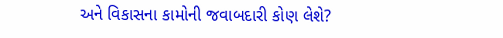અને વિકાસના કામોની જવાબદારી કોણ લેશે?